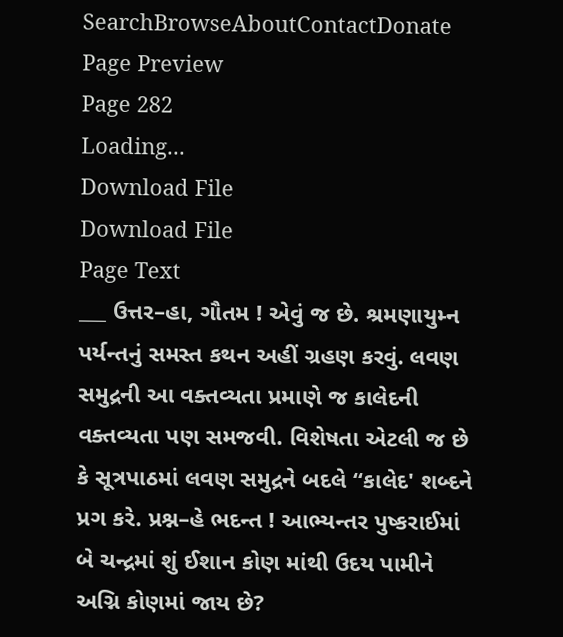SearchBrowseAboutContactDonate
Page Preview
Page 282
Loading...
Download File
Download File
Page Text
___ ઉત્તર–હા, ગૌતમ ! એવું જ છે. શ્રમણાયુમ્ન પર્યન્તનું સમસ્ત કથન અહીં ગ્રહણ કરવું. લવણ સમુદ્રની આ વક્તવ્યતા પ્રમાણે જ કાલેદની વક્તવ્યતા પણ સમજવી. વિશેષતા એટલી જ છે કે સૂત્રપાઠમાં લવણ સમુદ્રને બદલે “કાલેદ' શબ્દને પ્રગ કરે. પ્રશ્ન–હે ભદન્ત ! આભ્યન્તર પુષ્કરાઈમાં બે ચન્દ્રમાં શું ઈશાન કોણ માંથી ઉદય પામીને અગ્નિ કોણમાં જાય છે?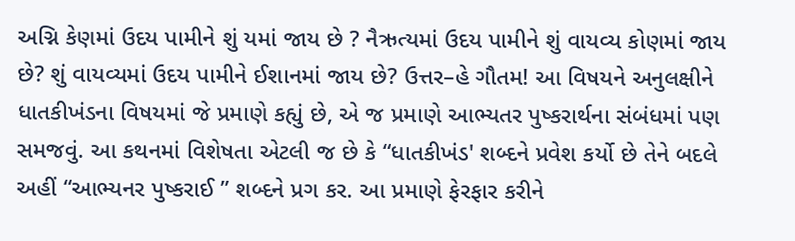અગ્નિ કેણમાં ઉદય પામીને શું યમાં જાય છે ? નૈઋત્યમાં ઉદય પામીને શું વાયવ્ય કોણમાં જાય છે? શું વાયવ્યમાં ઉદય પામીને ઈશાનમાં જાય છે? ઉત્તર–હે ગૌતમ! આ વિષયને અનુલક્ષીને ધાતકીખંડના વિષયમાં જે પ્રમાણે કહ્યું છે, એ જ પ્રમાણે આભ્યતર પુષ્કરાર્થના સંબંધમાં પણ સમજવું. આ કથનમાં વિશેષતા એટલી જ છે કે “ધાતકીખંડ' શબ્દને પ્રવેશ કર્યો છે તેને બદલે અહીં “આભ્યનર પુષ્કરાઈ ” શબ્દને પ્રગ કર. આ પ્રમાણે ફેરફાર કરીને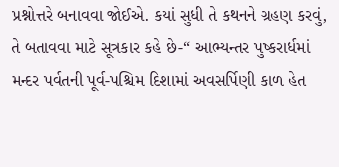પ્રશ્નોત્તરે બનાવવા જોઈએ. કયાં સુધી તે કથનને ગ્રહણ કરવું, તે બતાવવા માટે સૂત્રકાર કહે છે-“ આભ્યન્તર પુષ્કરાર્ધમાં મન્દર પર્વતની પૂર્વ-પશ્ચિમ દિશામાં અવસર્પિણી કાળ હેત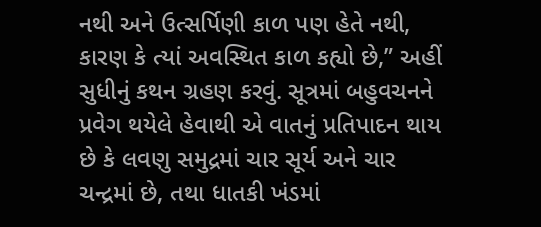નથી અને ઉત્સર્પિણી કાળ પણ હેતે નથી, કારણ કે ત્યાં અવસ્થિત કાળ કહ્યો છે,” અહીં સુધીનું કથન ગ્રહણ કરવું. સૂત્રમાં બહુવચનને પ્રવેગ થયેલે હેવાથી એ વાતનું પ્રતિપાદન થાય છે કે લવણુ સમુદ્રમાં ચાર સૂર્ય અને ચાર ચન્દ્રમાં છે, તથા ધાતકી ખંડમાં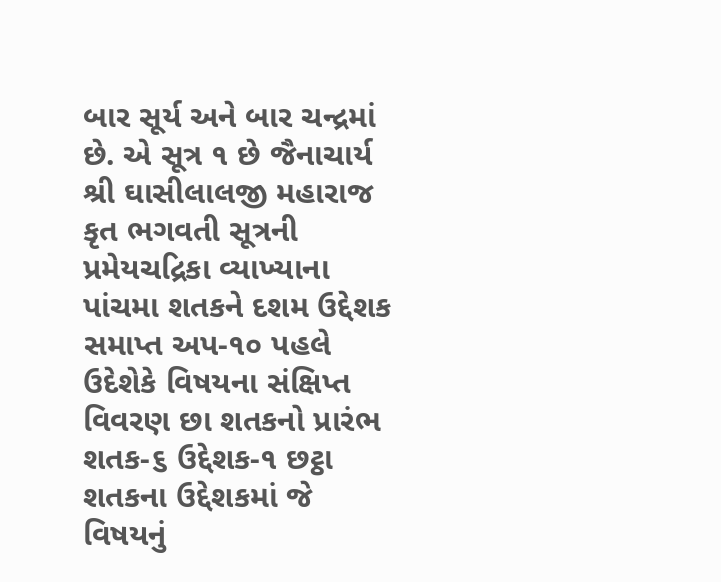બાર સૂર્ય અને બાર ચન્દ્રમાં છે. એ સૂત્ર ૧ છે જૈનાચાર્ય શ્રી ઘાસીલાલજી મહારાજ કૃત ભગવતી સૂત્રની પ્રમેયચદ્રિકા વ્યાખ્યાના પાંચમા શતકને દશમ ઉદ્દેશક સમાપ્ત અપ-૧૦ પહલે ઉદેશેકે વિષયના સંક્ષિપ્ત વિવરણ છા શતકનો પ્રારંભ શતક-૬ ઉદ્દેશક-૧ છટ્ઠા શતકના ઉદ્દેશકમાં જે વિષયનું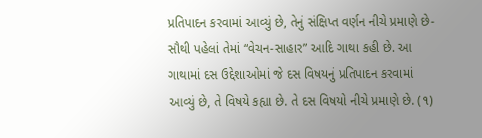પ્રતિપાદન કરવામાં આવ્યું છે, તેનું સંક્ષિપ્ત વર્ણન નીચે પ્રમાણે છે-સૌથી પહેલાં તેમાં “વેચન-સાહાર” આદિ ગાથા કહી છે. આ ગાથામાં દસ ઉદ્દેશાઓમાં જે દસ વિષયનું પ્રતિપાદન કરવામાં આવ્યું છે, તે વિષયે કહ્યા છે. તે દસ વિષયો નીચે પ્રમાણે છે. (૧)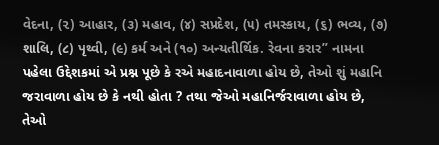વેદના, (૨) આહાર, (૩) મહાવ, (૪) સપ્રદેશ, (૫) તમસ્કાય, (૬) ભવ્ય, (૭) શાલિ, (૮) પૃથ્વી, (૯) કર્મ અને (૧૦) અન્યતીર્થિક. રેવના કરાર” નામના પહેલા ઉદ્દેશકમાં એ પ્રશ્ન પૂછે કે રએ મહાદનાવાળા હોય છે, તેઓ શું મહાનિ જરાવાળા હોય છે કે નથી હોતા ? તથા જેઓ મહાનિર્જરાવાળા હોય છે, તેઓ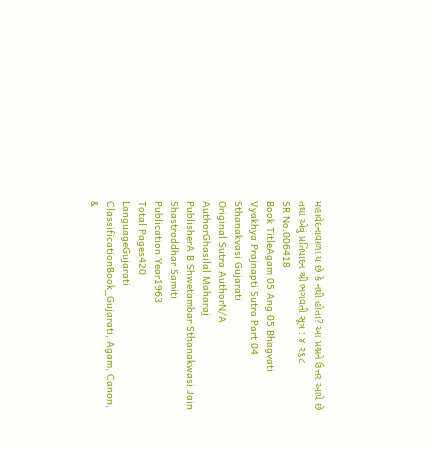મહાવેદનાવાળા ય છે કે નથી હોતા? આ પ્રશ્નને ઉત્તર આપે છે તથા એવું પ્રતિપાદન શ્રી ભગવતી સૂત્ર : ૪ ૨૬૮
SR No.006418
Book TitleAgam 05 Ang 05 Bhagvati Vyakhya Prajnapti Sutra Part 04 Sthanakvasi Gujarati
Original Sutra AuthorN/A
AuthorGhasilal Maharaj
PublisherA B Shwetambar Sthanakwasi Jain Shastroddhar Samiti
Publication Year1963
Total Pages420
LanguageGujarati
ClassificationBook_Gujarati, Agam, Canon, &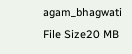agam_bhagwati
File Size20 MB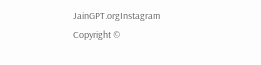JainGPT.orgInstagram
Copyright ©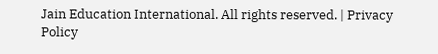Jain Education International. All rights reserved. | Privacy Policy